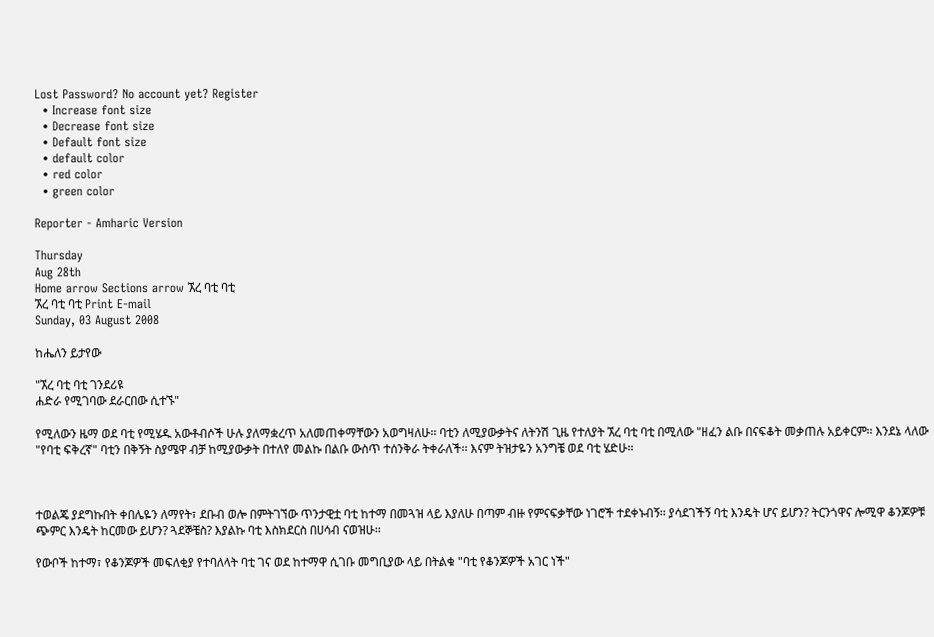Lost Password? No account yet? Register
  • Increase font size
  • Decrease font size
  • Default font size
  • default color
  • red color
  • green color

Reporter - Amharic Version

Thursday
Aug 28th
Home arrow Sections arrow ኧረ ባቲ ባቲ
ኧረ ባቲ ባቲ Print E-mail
Sunday, 03 August 2008

ከሔለን ይታየው

"ኧረ ባቲ ባቲ ገንደሪዩ
ሐድራ የሚገባው ደራርበው ሲተኙ"

የሚለውን ዜማ ወደ ባቲ የሚሄዱ አውቶብሶች ሁሉ ያለማቋረጥ አለመጠቀማቸውን አወግዛለሁ፡፡ ባቲን ለሚያውቃትና ለትንሽ ጊዜ የተለያት ኧረ ባቲ ባቲ በሚለው "ዘፈን ልቡ በናፍቆት መቃጠሉ አይቀርም፡፡ እንደኔ ላለው "የባቲ ፍቅረኛ" ባቲን በቅኝት ስያሜዋ ብቻ ከሚያውቃት በተለየ መልኩ በልቡ ውስጥ ተሰንቅራ ትቀራለች፡፡ እናም ትዝታዬን አንግቼ ወደ ባቲ ሄድሁ፡፡



ተወልጄ ያደግኩበት ቀበሌዬን ለማየት፣ ደቡብ ወሎ በምትገኘው ጥንታዊቷ ባቲ ከተማ በመጓዝ ላይ እያለሁ በጣም ብዙ የምናፍቃቸው ነገሮች ተደቀኑብኝ፡፡ ያሳደገችኝ ባቲ እንዴት ሆና ይሆን? ትርንጎዋና ሎሚዋ ቆንጆዎቹ ጭምር እንዴት ከርመው ይሆን? ጓደኞቼስ? እያልኩ ባቲ እስክደርስ በሀሳብ ናወዝሁ፡፡

የውቦች ከተማ፣ የቆንጆዎች መፍለቂያ የተባለላት ባቲ ገና ወደ ከተማዋ ሲገቡ መግቢያው ላይ በትልቁ "ባቲ የቆንጆዎች አገር ነች"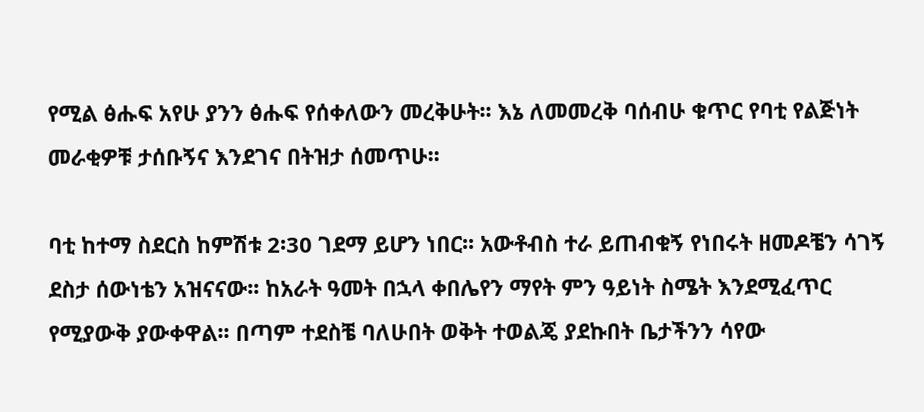የሚል ፅሑፍ አየሁ ያንን ፅሑፍ የሰቀለውን መረቅሁት፡፡ እኔ ለመመረቅ ባሰብሁ ቁጥር የባቲ የልጅነት መራቂዎቹ ታሰቡኝና እንደገና በትዝታ ሰመጥሁ፡፡

ባቲ ከተማ ስደርስ ከምሽቱ 2፡30 ገደማ ይሆን ነበር፡፡ አውቶብስ ተራ ይጠብቁኝ የነበሩት ዘመዶቼን ሳገኝ ደስታ ሰውነቴን አዝናናው፡፡ ከአራት ዓመት በኋላ ቀበሌየን ማየት ምን ዓይነት ስሜት እንደሚፈጥር የሚያውቅ ያውቀዋል፡፡ በጣም ተደስቼ ባለሁበት ወቅት ተወልጄ ያደኩበት ቤታችንን ሳየው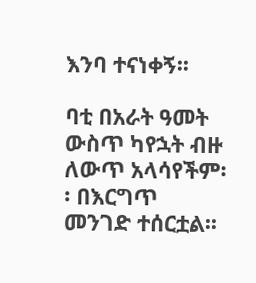እንባ ተናነቀኝ፡፡

ባቲ በአራት ዓመት ውስጥ ካየኋት ብዙ ለውጥ አላሳየችም፡፡ በእርግጥ መንገድ ተሰርቷል፡፡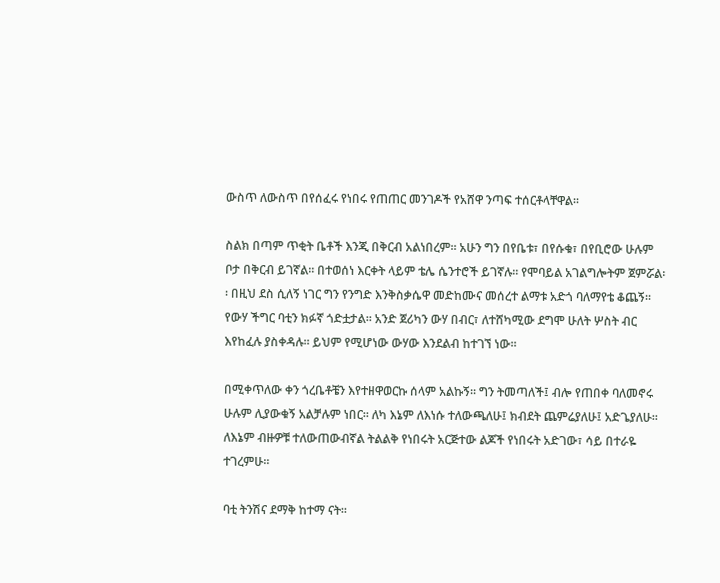ውስጥ ለውስጥ በየሰፈሩ የነበሩ የጠጠር መንገዶች የአሸዋ ንጣፍ ተሰርቶላቸዋል፡፡

ስልክ በጣም ጥቂት ቤቶች እንጂ በቅርብ አልነበረም፡፡ አሁን ግን በየቤቱ፣ በየሱቁ፣ በየቢሮው ሁሉም ቦታ በቅርብ ይገኛል፡፡ በተወሰነ እርቀት ላይም ቴሌ ሴንተሮች ይገኛሉ፡፡ የሞባይል አገልግሎትም ጀምሯል፡፡ በዚህ ደስ ሲለኝ ነገር ግን የንግድ እንቅስቃሴዋ መድከሙና መሰረተ ልማቱ አድጎ ባለማየቴ ቆጨኝ፡፡ የውሃ ችግር ባቲን ክፉኛ ጎድቷታል፡፡ አንድ ጀሪካን ውሃ በብር፣ ለተሸካሚው ደግሞ ሁለት ሦስት ብር እየከፈሉ ያስቀዳሉ፡፡ ይህም የሚሆነው ውሃው እንደልብ ከተገኘ ነው፡፡

በሚቀጥለው ቀን ጎረቤቶቼን እየተዘዋወርኩ ሰላም አልኩኝ፡፡ ግን ትመጣለች፤ ብሎ የጠበቀ ባለመኖሩ ሁሉም ሊያውቁኝ አልቻሉም ነበር፡፡ ለካ እኔም ለእነሱ ተለውጫለሁ፤ ክብደት ጨምሬያለሁ፤ አድጌያለሁ፡፡ ለእኔም ብዙዎቹ ተለውጠውብኛል ትልልቅ የነበሩት አርጅተው ልጆች የነበሩት አድገው፣ ሳይ በተራዬ ተገረምሁ፡፡

ባቲ ትንሽና ደማቅ ከተማ ናት፡፡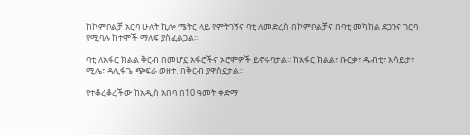ከኮምቦልቻ አርባ ሁለት ኪሎ ሜትር ላይ የምትገኝና ባቲ ለመድረስ በኮምቦልቻና በባቲ መካከል ደጋንና ገርባ የሚባሉ ከተሞች ማለፍ ያስፈልጋል፡፡

ባቲ ለአፋር ክልል ቅርብ በመሆኗ አፋሮችና ኦሮሞዎች ይኖሩባታል፡፡ ከአፋር ክልል፣ ቡርቃ፣ ዱብቲ፣ አሳይታ፣ ሚሌ፣ ዳሊፋጌ ጭፍራ ወዘተ. በቅርብ ያዋስኗታል፡፡

የተቆረቆረችው ከአዲስ አበባ በ10 ዓመት ቀድማ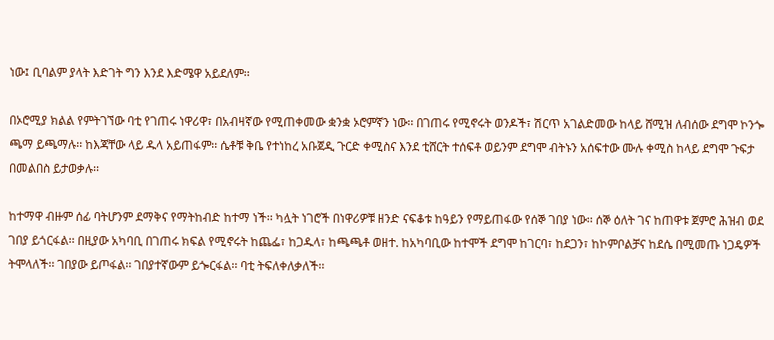ነው፤ ቢባልም ያላት እድገት ግን እንደ እድሜዋ አይደለም፡፡

በኦሮሚያ ክልል የምትገኘው ባቲ የገጠሩ ነዋሪዋ፣ በአብዛኛው የሚጠቀመው ቋንቋ ኦሮምኛን ነው፡፡ በገጠሩ የሚኖሩት ወንዶች፣ ሽርጥ አገልድመው ከላይ ሸሚዝ ለብሰው ደግሞ ኮንጐ ጫማ ይጫማሉ፡፡ ከእጃቸው ላይ ዱላ አይጠፋም፡፡ ሴቶቹ ቅቤ የተነከረ አቡጀዲ ጉርድ ቀሚስና እንደ ቲሸርት ተሰፍቶ ወይንም ደግሞ ብትኑን አሰፍተው ሙሉ ቀሚስ ከላይ ደግሞ ጉፍታ በመልበስ ይታወቃሉ፡፡

ከተማዋ ብዙም ሰፊ ባትሆንም ደማቅና የማትከብድ ከተማ ነች፡፡ ካሏት ነገሮች በነዋሪዎቹ ዘንድ ናፍቆቱ ከዓይን የማይጠፋው የሰኞ ገበያ ነው፡፡ ሰኞ ዕለት ገና ከጠዋቱ ጀምሮ ሕዝብ ወደ ገበያ ይጎርፋል፡፡ በዚያው አካባቢ በገጠሩ ክፍል የሚኖሩት ከጨፌ፣ ከጋዱላ፣ ከጫጫቶ ወዘተ. ከአካባቢው ከተሞች ደግሞ ከገርባ፣ ከደጋን፣ ከኮምቦልቻና ከደሴ በሚመጡ ነጋዴዎች ትሞላለች፡፡ ገበያው ይጦፋል፡፡ ገበያተኛውም ይጐርፋል፡፡ ባቲ ትፍለቀለቃለች፡፡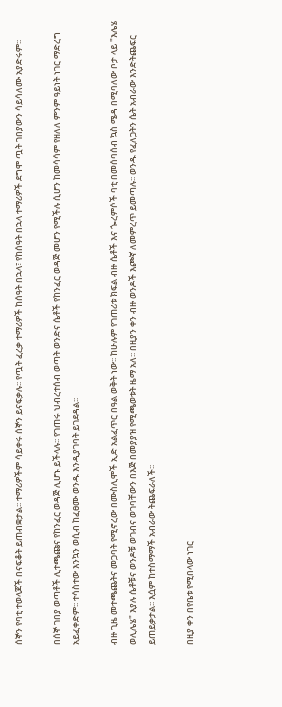ሰኞን የባቲ ተወላጆች በናፍቆት ይጠብቋታል፡፡ ተማሪዎችም ሳይቀሩ ሰኞን ይናፍቃሉ፡፡ የጧት ፈረቃ ተማሪዎች ከሰዓት በኋላ፣ የከሰዓት በኋላ ተማሪዎች ደግሞ ጧት ገበያውን ሳይሳለሙ አያድሩም፡፡

በሰኞ ገበያ ወጣቶች ሊተጫጩና የከንፈር ወዳጅ ሊሆኑ ይችላሉ፡፡ የገጠሩ ህብረተሰብ ወጣት ወንድና ሴቶች የከንፈር ወዳጅ መሆን የሚችሉ ሲሆን ከመሳሳም የዘለለ ምንም ዓይነት ነገር ማድረግ አይፈቀድም፡፡ ተሳስተው እንኳን ወሲብ ከፈፀሙ ወንዱ እንዲያገባት ይገደዳል፡፡

ብዙ ጊዜ መተጫጨትና መጋባት የሚኖረው በሙስሊሞች ኢድ አልፈጥር በዓል ወቅት ነው፡፡ ከሁሉም የገጠሪቱ ክፍል ብዙ ሴቶች እና ጐረምሶች ባቲ በመሰባሰብ ኳስ ሜዳ በሚባለው ቦታ ላይ "እሌሄ ወሊሌሄ" እያሉ ሴቶቹና ወንዶቹ ወገብና ወገባቸውን በእጅ በመያያዝ የሚጫወቱት ዜማ አለ፡፡ በዚያን ቀን ብዙ ወንዶች እጮኛ ለመምረጥ ይመጣሉ፡፡ ወንዱ የፈለጋትን ሴት አብራው እንድትጨፍር ይጠይቃታል፡፡ እሷም ከተስማማች አብራው ትጨፍራለች፡፡

በዚያ ቀን በየቤቱ የሚበላው ነገር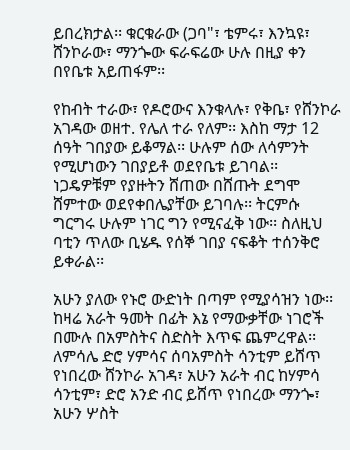ይበረክታል፡፡ ቁርቁራው (ጋባ"፣ ቴምሩ፣ እንኳዩ፣ ሸንኮራው፣ ማንጐው ፍራፍሬው ሁሉ በዚያ ቀን በየቤቱ አይጠፋም፡፡

የከብት ተራው፣ የዶሮውና እንቁላሉ፣ የቅቤ፣ የሸንኮራ አገዳው ወዘተ. የሌለ ተራ የለም፡፡ እስከ ማታ 12 ሰዓት ገበያው ይቆማል፡፡ ሁሉም ሰው ለሳምንት የሚሆነውን ገበያይቶ ወደየቤቱ ይገባል፡፡ ነጋዴዎቹም የያዙትን ሸጠው በሸጡት ደግሞ ሸምተው ወደየቀበሌያቸው ይገባሉ፡፡ ትርምሱ ግርግሩ ሁሉም ነገር ግን የሚናፈቅ ነው፡፡ ስለዚህ ባቲን ጥለው ቢሄዱ የሰኞ ገበያ ናፍቆት ተሰንቅሮ ይቀራል፡፡

አሁን ያለው የኑሮ ውድነት በጣም የሚያሳዝን ነው፡፡ ከዛሬ አራት ዓመት በፊት እኔ የማውቃቸው ነገሮች በሙሉ በአምስትና ስድስት እጥፍ ጨምረዋል፡፡ ለምሳሌ ድሮ ሃምሳና ሰባአምስት ሳንቲም ይሸጥ የነበረው ሸንኮራ አገዳ፣ አሁን አራት ብር ከሃምሳ ሳንቲም፣ ድሮ አንድ ብር ይሸጥ የነበረው ማንጐ፣ አሁን ሦስት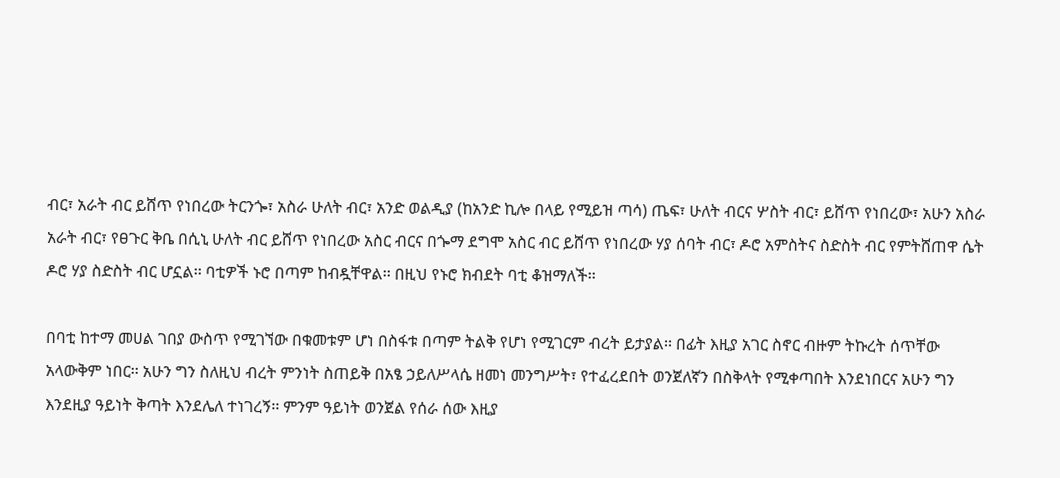ብር፣ አራት ብር ይሸጥ የነበረው ትርንጐ፣ አስራ ሁለት ብር፣ አንድ ወልዲያ (ከአንድ ኪሎ በላይ የሚይዝ ጣሳ) ጤፍ፣ ሁለት ብርና ሦስት ብር፣ ይሸጥ የነበረው፣ አሁን አስራ አራት ብር፣ የፀጉር ቅቤ በሲኒ ሁለት ብር ይሸጥ የነበረው አስር ብርና በጐማ ደግሞ አስር ብር ይሸጥ የነበረው ሃያ ሰባት ብር፣ ዶሮ አምስትና ስድስት ብር የምትሸጠዋ ሴት ዶሮ ሃያ ስድስት ብር ሆኗል፡፡ ባቲዎች ኑሮ በጣም ከብዷቸዋል፡፡ በዚህ የኑሮ ክብደት ባቲ ቆዝማለች፡፡

በባቲ ከተማ መሀል ገበያ ውስጥ የሚገኘው በቁመቱም ሆነ በስፋቱ በጣም ትልቅ የሆነ የሚገርም ብረት ይታያል፡፡ በፊት እዚያ አገር ስኖር ብዙም ትኩረት ሰጥቸው አላውቅም ነበር፡፡ አሁን ግን ስለዚህ ብረት ምንነት ስጠይቅ በአፄ ኃይለሥላሴ ዘመነ መንግሥት፣ የተፈረደበት ወንጀለኛን በስቅላት የሚቀጣበት እንደነበርና አሁን ግን እንደዚያ ዓይነት ቅጣት እንደሌለ ተነገረኝ፡፡ ምንም ዓይነት ወንጀል የሰራ ሰው እዚያ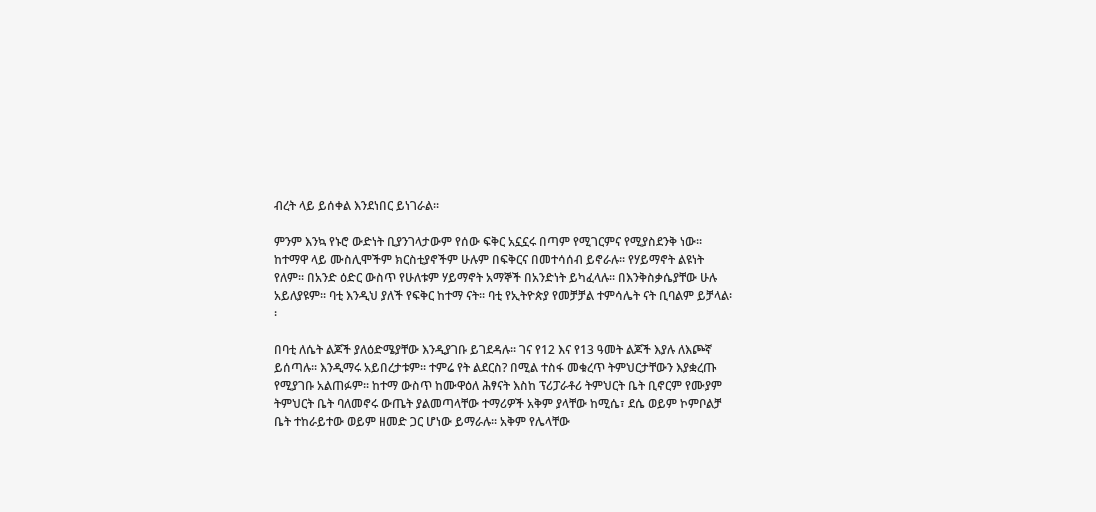ብረት ላይ ይሰቀል እንደነበር ይነገራል፡፡

ምንም እንኳ የኑሮ ውድነት ቢያንገላታውም የሰው ፍቅር አኗኗሩ በጣም የሚገርምና የሚያስደንቅ ነው፡፡ ከተማዋ ላይ ሙስሊሞችም ክርስቲያኖችም ሁሉም በፍቅርና በመተሳሰብ ይኖራሉ፡፡ የሃይማኖት ልዩነት የለም፡፡ በአንድ ዕድር ውስጥ የሁለቱም ሃይማኖት አማኞች በአንድነት ይካፈላሉ፡፡ በእንቅስቃሴያቸው ሁሉ አይለያዩም፡፡ ባቲ እንዲህ ያለች የፍቅር ከተማ ናት፡፡ ባቲ የኢትዮጵያ የመቻቻል ተምሳሌት ናት ቢባልም ይቻላል፡፡

በባቲ ለሴት ልጆች ያለዕድሜያቸው እንዲያገቡ ይገደዳሉ፡፡ ገና የ12 እና የ13 ዓመት ልጆች እያሉ ለእጮኛ ይሰጣሉ፡፡ እንዲማሩ አይበረታቱም፡፡ ተምሬ የት ልደርስ? በሚል ተስፋ መቁረጥ ትምህርታቸውን እያቋረጡ የሚያገቡ አልጠፉም፡፡ ከተማ ውስጥ ከሙዋዕለ ሕፃናት እስከ ፕሪፓራቶሪ ትምህርት ቤት ቢኖርም የሙያም ትምህርት ቤት ባለመኖሩ ውጤት ያልመጣላቸው ተማሪዎች አቅም ያላቸው ከሚሴ፣ ደሴ ወይም ኮምቦልቻ ቤት ተከራይተው ወይም ዘመድ ጋር ሆነው ይማራሉ፡፡ አቅም የሌላቸው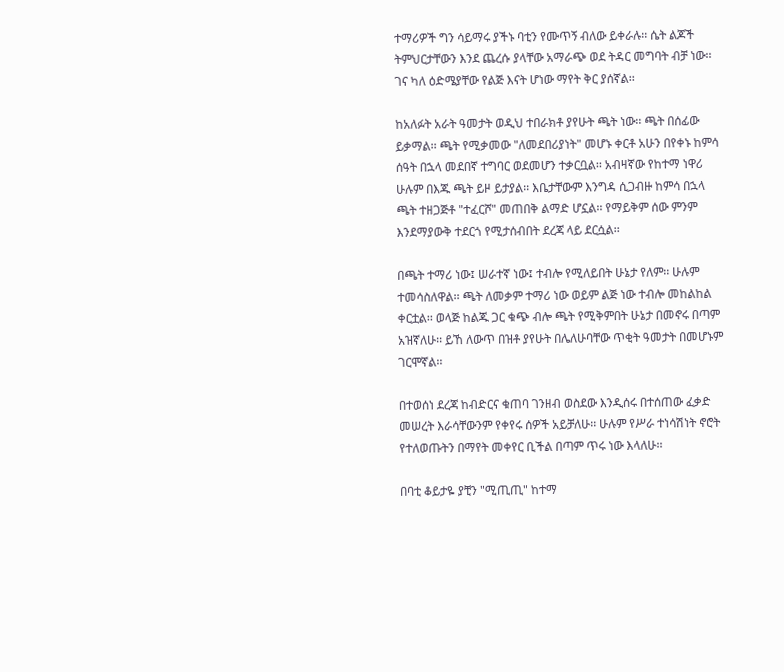ተማሪዎች ግን ሳይማሩ ያችኑ ባቲን የሙጥኝ ብለው ይቀራሉ፡፡ ሴት ልጆች ትምህርታቸውን እንደ ጨረሱ ያላቸው አማራጭ ወደ ትዳር መግባት ብቻ ነው፡፡ ገና ካለ ዕድሜያቸው የልጅ እናት ሆነው ማየት ቅር ያሰኛል፡፡

ከአለፉት አራት ዓመታት ወዲህ ተበራክቶ ያየሁት ጫት ነው፡፡ ጫት በሰፊው ይቃማል፡፡ ጫት የሚቃመው "ለመደበሪያነት" መሆኑ ቀርቶ አሁን በየቀኑ ከምሳ ሰዓት በኋላ መደበኛ ተግባር ወደመሆን ተቃርቧል፡፡ አብዛኛው የከተማ ነዋሪ ሁሉም በእጁ ጫት ይዞ ይታያል፡፡ እቤታቸውም እንግዳ ሲጋብዙ ከምሳ በኋላ ጫት ተዘጋጅቶ "ተፈርሾ" መጠበቅ ልማድ ሆኗል፡፡ የማይቅም ሰው ምንም እንደማያውቅ ተደርጎ የሚታሰብበት ደረጃ ላይ ደርሷል፡፡

በጫት ተማሪ ነው፤ ሠራተኛ ነው፤ ተብሎ የሚለይበት ሁኔታ የለም፡፡ ሁሉም ተመሳስለዋል፡፡ ጫት ለመቃም ተማሪ ነው ወይም ልጅ ነው ተብሎ መከልከል ቀርቷል፡፡ ወላጅ ከልጁ ጋር ቁጭ ብሎ ጫት የሚቅምበት ሁኔታ በመኖሩ በጣም አዝኛለሁ፡፡ ይኸ ለውጥ በዝቶ ያየሁት በሌለሁባቸው ጥቂት ዓመታት በመሆኑም ገርሞኛል፡፡

በተወሰነ ደረጃ ከብድርና ቁጠባ ገንዘብ ወስደው እንዲሰሩ በተሰጠው ፈቃድ መሠረት እራሳቸውንም የቀየሩ ሰዎች አይቻለሁ፡፡ ሁሉም የሥራ ተነሳሽነት ኖሮት የተለወጡትን በማየት መቀየር ቢችል በጣም ጥሩ ነው እላለሁ፡፡

በባቲ ቆይታዬ ያቺን "ሚጢጢ" ከተማ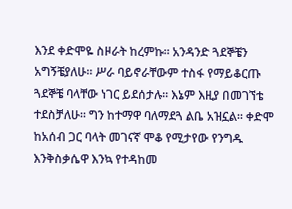እንደ ቀድሞዬ ስዞራት ከረምኩ፡፡ አንዳንድ ጓደኞቼን አግኝቼያለሁ፡፡ ሥራ ባይኖራቸውም ተስፋ የማይቆርጡ ጓደኞቼ ባላቸው ነገር ይደሰታሉ፡፡ እኔም እዚያ በመገኘቴ ተደስቻለሁ፡፡ ግን ከተማዋ ባለማደጓ ልቤ አዝኗል፡፡ ቀድሞ ከአሰብ ጋር ባላት መገናኛ ሞቆ የሚታየው የንግዱ እንቅስቃሴዋ እንኳ የተዳከመ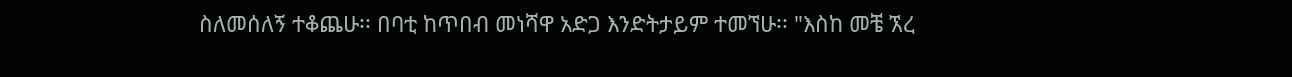ስለመሰለኝ ተቆጨሁ፡፡ በባቲ ከጥበብ መነሻዋ አድጋ እንድትታይም ተመኘሁ፡፡ "እስከ መቼ ኧረ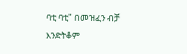ባቲ ባቲ" በመዝፈን ብቻ እንድትቆም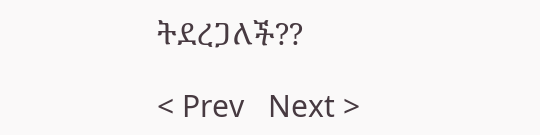ትደረጋለች??

< Prev   Next >